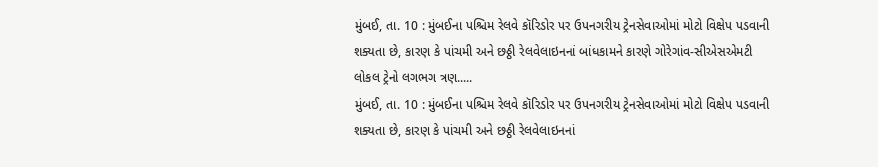મુંબઈ, તા. 10 : મુંબઈના પશ્ચિમ રેલવે કૉરિડોર પર ઉપનગરીય ટ્રેનસેવાઓમાં મોટો વિક્ષેપ પડવાની શક્યતા છે, કારણ કે પાંચમી અને છઠ્ઠી રેલવેલાઇનનાં બાંધકામને કારણે ગોરેગાંવ-સીએસએમટી લોકલ ટ્રેનો લગભગ ત્રણ.....
મુંબઈ, તા. 10 : મુંબઈના પશ્ચિમ રેલવે કૉરિડોર પર ઉપનગરીય ટ્રેનસેવાઓમાં મોટો વિક્ષેપ પડવાની શક્યતા છે, કારણ કે પાંચમી અને છઠ્ઠી રેલવેલાઇનનાં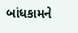બાંધકામને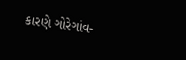કારણે ગોરેગાંવ-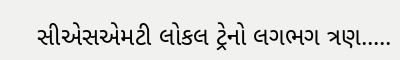સીએસએમટી લોકલ ટ્રેનો લગભગ ત્રણ.....